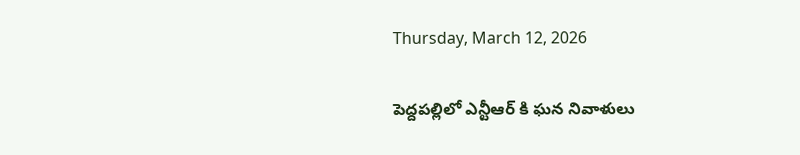Thursday, March 12, 2026

పెద్దపల్లిలో ఎన్టీఆర్ కి ఘన నివాళులు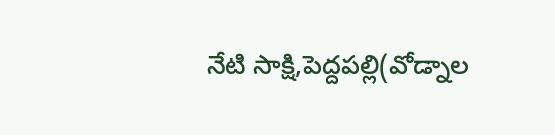నేటి సాక్షి,పెద్దపల్లి(వోడ్నాల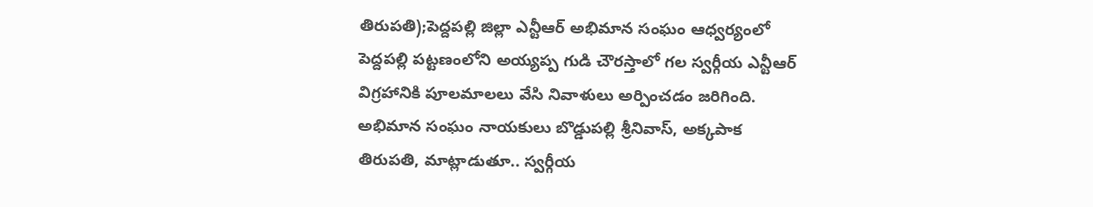తిరుపతి);పెద్దపల్లి జిల్లా ఎన్టీఆర్ అభిమాన సంఘం ఆధ్వర్యంలో పెద్దపల్లి పట్టణంలోని అయ్యప్ప గుడి చౌరస్తాలో గల స్వర్గీయ ఎన్టీఆర్ విగ్రహానికి పూలమాలలు వేసి నివాళులు అర్పించడం జరిగింది. అభిమాన సంఘం నాయకులు బొడ్డుపల్లి శ్రీనివాస్, అక్కపాక తిరుపతి, మాట్లాడుతూ.. స్వర్గీయ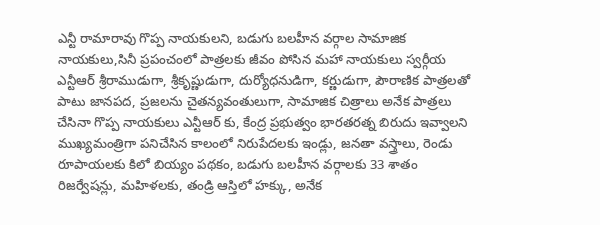ఎన్టీ రామారావు గొప్ప నాయకులని, బడుగు బలహీన వర్గాల సామాజిక నాయకులు,సినీ ప్రపంచంలో పాత్రలకు జీవం పోసిన మహా నాయకులు స్వర్గీయ ఎన్టీఆర్ శ్రీరాముడుగా, శ్రీకృష్ణుడుగా, దుర్యోధనుడిగా, కర్ణుడుగా, పౌరాణిక పాత్రలతో పాటు జానపద, ప్రజలను చైతన్యవంతులుగా, సామాజిక చిత్రాలు అనేక పాత్రలు చేసినా గొప్ప నాయకులు ఎన్టీఆర్ కు, కేంద్ర ప్రభుత్వం భారతరత్న బిరుదు ఇవ్వాలని ముఖ్యమంత్రిగా పనిచేసిన కాలంలో నిరుపేదలకు ఇండ్లు, జనతా వస్త్రాలు, రెండు రూపాయలకు కిలో బియ్యం పథకం, బడుగు బలహీన వర్గాలకు 33 శాతం రిజర్వేషన్లు, మహిళలకు, తండ్రి ఆస్తిలో హక్కు, అనేక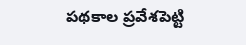పథకాల ప్రవేశపెట్టి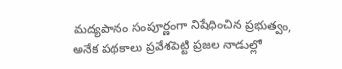మద్యపానం సంపూర్ణంగా నిషేధించిన ప్రభుత్వం, అనేక పథకాలు ప్రవేశపెట్టి ప్రజల నాడుల్లో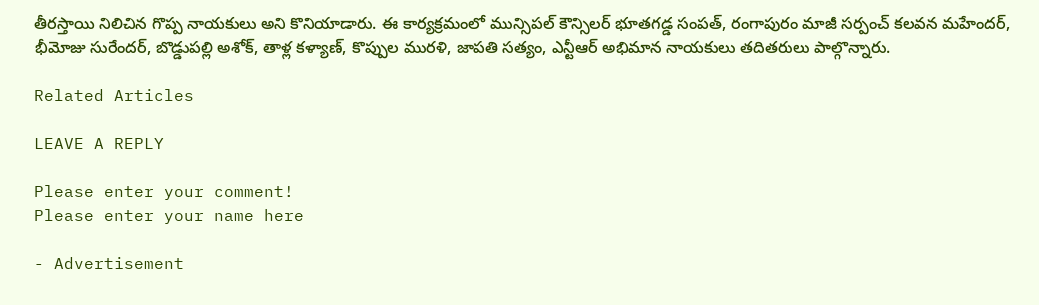తీరస్తాయి నిలిచిన గొప్ప నాయకులు అని కొనియాడారు. ఈ కార్యక్రమంలో మున్సిపల్ కౌన్సిలర్ భూతగడ్డ సంపత్, రంగాపురం మాజీ సర్పంచ్ కలవన మహేందర్, భీమోజు సురేందర్, బొడ్డుపల్లి అశోక్, తాళ్ల కళ్యాణ్, కొప్పుల మురళి, జాపతి సత్యం, ఎన్టీఆర్ అభిమాన నాయకులు తదితరులు పాల్గొన్నారు.

Related Articles

LEAVE A REPLY

Please enter your comment!
Please enter your name here

- Advertisement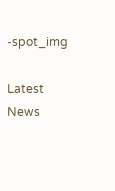-spot_img

Latest News